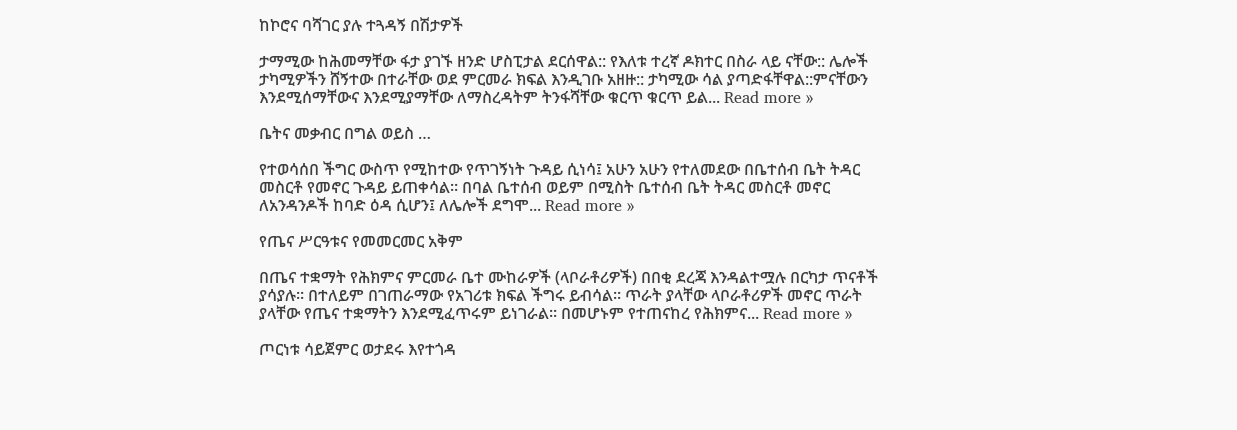ከኮሮና ባሻገር ያሉ ተጓዳኝ በሽታዎች

ታማሚው ከሕመማቸው ፋታ ያገኙ ዘንድ ሆስፒታል ደርሰዋል:: የእለቱ ተረኛ ዶክተር በስራ ላይ ናቸው:: ሌሎች ታካሚዎችን ሸኝተው በተራቸው ወደ ምርመራ ክፍል እንዲገቡ አዘዙ:: ታካሚው ሳል ያጣድፋቸዋል::ምናቸውን እንደሚሰማቸውና እንደሚያማቸው ለማስረዳትም ትንፋሻቸው ቁርጥ ቁርጥ ይል... Read more »

ቤትና መቃብር በግል ወይስ …

የተወሳሰበ ችግር ውስጥ የሚከተው የጥገኝነት ጉዳይ ሲነሳ፤ አሁን አሁን የተለመደው በቤተሰብ ቤት ትዳር መስርቶ የመኖር ጉዳይ ይጠቀሳል። በባል ቤተሰብ ወይም በሚስት ቤተሰብ ቤት ትዳር መስርቶ መኖር ለአንዳንዶች ከባድ ዕዳ ሲሆን፤ ለሌሎች ደግሞ... Read more »

የጤና ሥርዓቱና የመመርመር አቅም

በጤና ተቋማት የሕክምና ምርመራ ቤተ ሙከራዎች (ላቦራቶሪዎች) በበቂ ደረጃ እንዳልተሟሉ በርካታ ጥናቶች ያሳያሉ። በተለይም በገጠራማው የአገሪቱ ክፍል ችግሩ ይብሳል። ጥራት ያላቸው ላቦራቶሪዎች መኖር ጥራት ያላቸው የጤና ተቋማትን እንደሚፈጥሩም ይነገራል። በመሆኑም የተጠናከረ የሕክምና... Read more »

ጦርነቱ ሳይጀምር ወታደሩ እየተጎዳ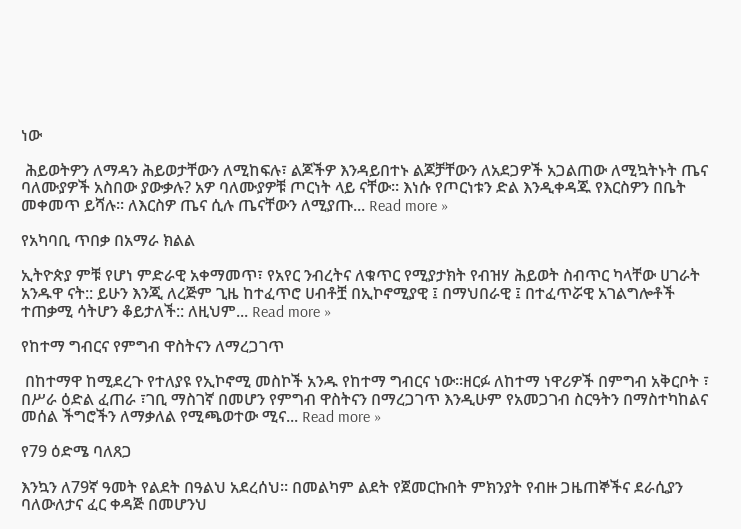ነው

 ሕይወትዎን ለማዳን ሕይወታቸውን ለሚከፍሉ፣ ልጆችዎ እንዳይበተኑ ልጆቻቸውን ለአደጋዎች አጋልጠው ለሚኳትኑት ጤና ባለሙያዎች አስበው ያውቃሉ? አዎ ባለሙያዎቹ ጦርነት ላይ ናቸው። እነሱ የጦርነቱን ድል እንዲቀዳጁ የእርስዎን በቤት መቀመጥ ይሻሉ። ለእርስዎ ጤና ሲሉ ጤናቸውን ለሚያጡ... Read more »

የአካባቢ ጥበቃ በአማራ ክልል

ኢትዮጵያ ምቹ የሆነ ምድራዊ አቀማመጥ፣ የአየር ንብረትና ለቁጥር የሚያታክት የብዝሃ ሕይወት ስብጥር ካላቸው ሀገራት አንዱዋ ናት:: ይሁን እንጂ ለረጅም ጊዜ ከተፈጥሮ ሀብቶቿ በኢኮኖሚያዊ ፤ በማህበራዊ ፤ በተፈጥሯዊ አገልግሎቶች ተጠቃሚ ሳትሆን ቆይታለች:: ለዚህም... Read more »

የከተማ ግብርና የምግብ ዋስትናን ለማረጋገጥ

 በከተማዋ ከሚደረጉ የተለያዩ የኢኮኖሚ መስኮች አንዱ የከተማ ግብርና ነው፡፡ዘርፉ ለከተማ ነዋሪዎች በምግብ አቅርቦት ፣ በሥራ ዕድል ፈጠራ ፣ገቢ ማስገኛ በመሆን የምግብ ዋስትናን በማረጋገጥ እንዲሁም የአመጋገብ ስርዓትን በማስተካከልና መሰል ችግሮችን ለማቃለል የሚጫወተው ሚና... Read more »

የ79 ዕድሜ ባለጸጋ

እንኳን ለ79ኛ ዓመት የልደት በዓልህ አደረሰህ። በመልካም ልደት የጀመርኩበት ምክንያት የብዙ ጋዜጠኞችና ደራሲያን ባለውለታና ፈር ቀዳጅ በመሆንህ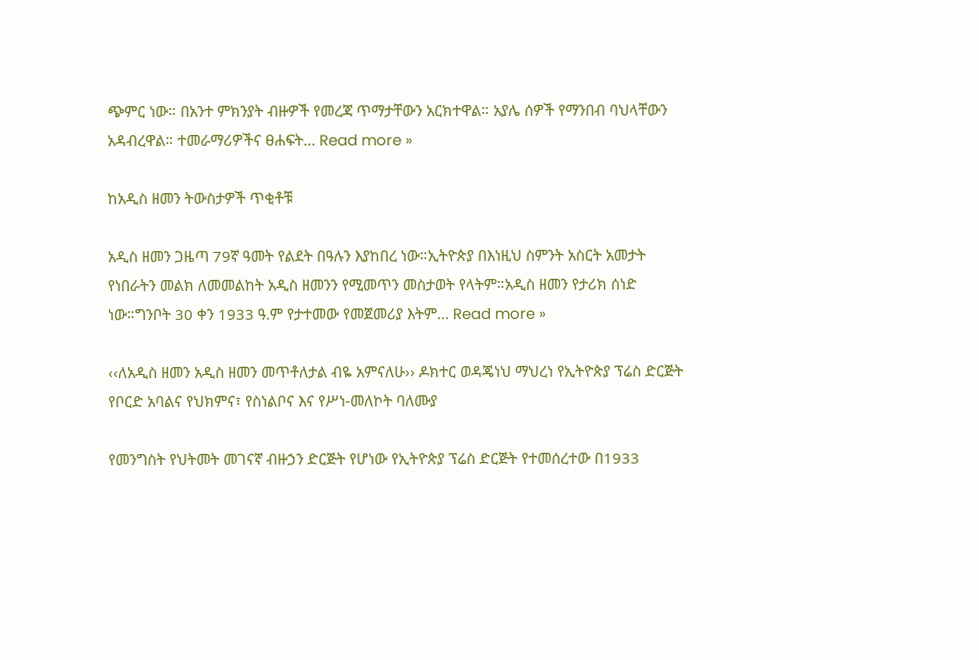ጭምር ነው። በአንተ ምክንያት ብዙዎች የመረጃ ጥማታቸውን አርክተዋል። አያሌ ሰዎች የማንበብ ባህላቸውን አዳብረዋል። ተመራማሪዎችና ፀሐፍት... Read more »

ከአዲስ ዘመን ትውስታዎች ጥቂቶቹ

አዲስ ዘመን ጋዜጣ 79ኛ ዓመት የልደት በዓሉን እያከበረ ነው።ኢትዮጵያ በእነዚህ ስምንት አስርት አመታት የነበራትን መልክ ለመመልከት አዲስ ዘመንን የሚመጥን መስታወት የላትም።አዲስ ዘመን የታሪክ ሰነድ ነው።ግንቦት 30 ቀን 1933 ዓ.ም የታተመው የመጀመሪያ እትም... Read more »

‹‹ለአዲስ ዘመን አዲስ ዘመን መጥቶለታል ብዬ አምናለሁ›› ዶክተር ወዳጄነህ ማህረነ የኢትዮጵያ ፕሬስ ድርጅት የቦርድ አባልና የህክምና፣ የስነልቦና እና የሥነ-መለኮት ባለሙያ

የመንግስት የህትመት መገናኛ ብዙኃን ድርጅት የሆነው የኢትዮጵያ ፕሬስ ድርጅት የተመሰረተው በ1933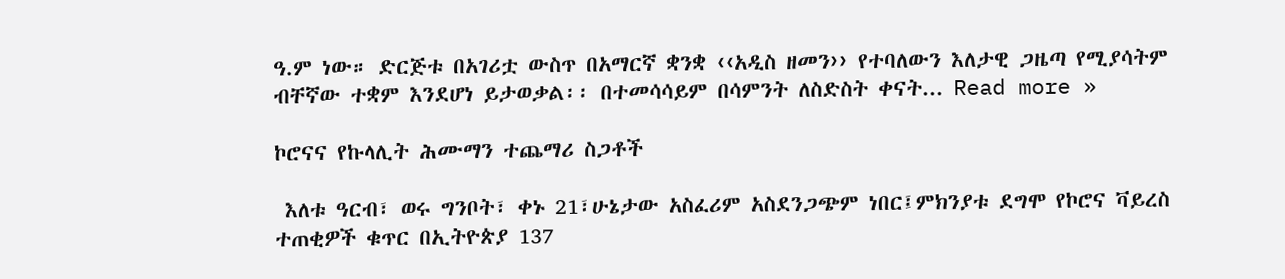ዓ.ም ነው። ድርጅቱ በአገሪቷ ውስጥ በአማርኛ ቋንቋ ‹‹አዲስ ዘመን›› የተባለውን እለታዊ ጋዜጣ የሚያሳትም ብቸኛው ተቋም እንደሆነ ይታወቃል፡፡ በተመሳሳይም በሳምንት ለስድስት ቀናት... Read more »

ኮሮናና የኩላሊት ሕሙማን ተጨማሪ ስጋቶች

 እለቱ ዓርብ፣ ወሩ ግንቦት፣ ቀኑ 21፣ሁኔታው አስፈሪም አስደንጋጭም ነበር፤ምክንያቱ ደግሞ የኮሮና ቫይረስ ተጠቂዎች ቁጥር በኢትዮጵያ 137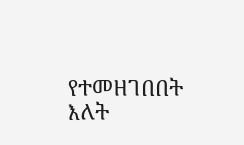የተመዘገበበት እለት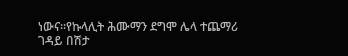ነውና።የኩላሊት ሕሙማን ደግሞ ሌላ ተጨማሪ ገዳይ በሽታ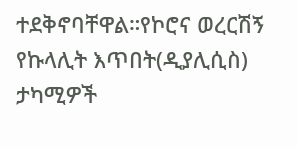ተደቅኖባቸዋል።የኮሮና ወረርሽኝ የኩላሊት እጥበት(ዲያሊሲስ) ታካሚዎች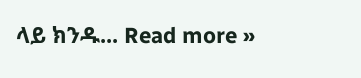ላይ ክንዱ... Read more »